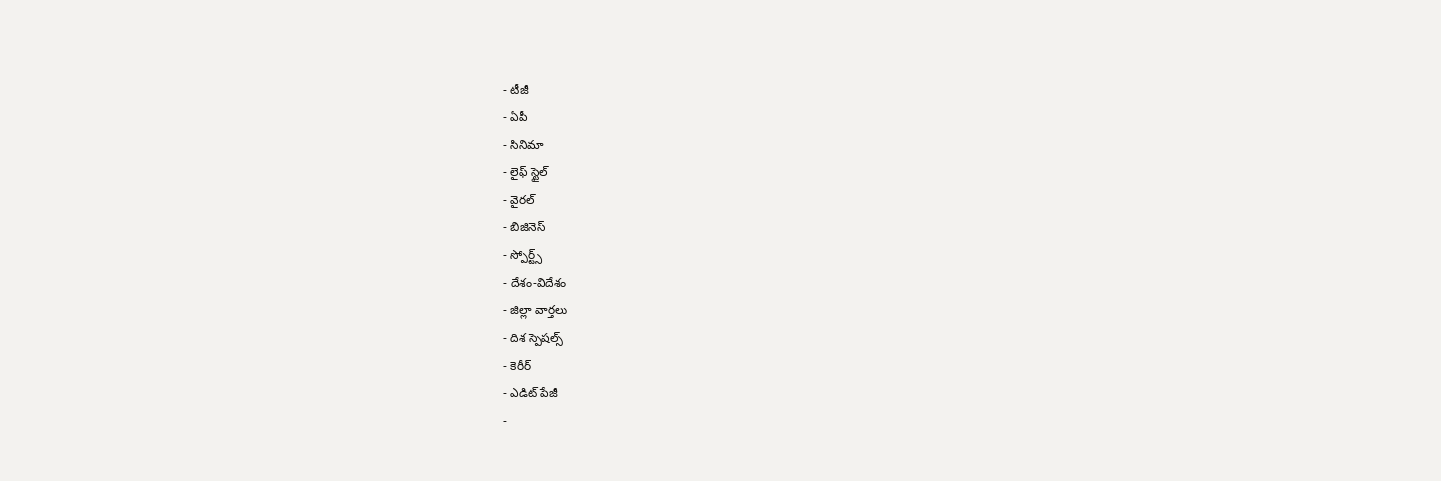- టీజీ
- ఏపీ
- సినిమా
- లైఫ్ స్టైల్
- వైరల్
- బిజినెస్
- స్పోర్ట్స్
- దేశం-విదేశం
- జిల్లా వార్తలు
- దిశ స్పెషల్స్
- కెరీర్
- ఎడిట్ పేజీ
-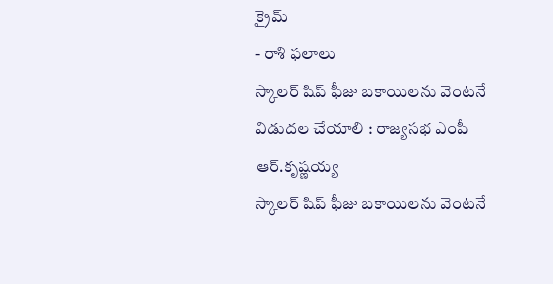క్రైమ్
- రాశి ఫలాలు
స్కాలర్ షిప్ ఫీజు బకాయిలను వెంటనే విడుదల చేయాలి : రాజ్యసభ ఎంపీ ఆర్.కృష్ణయ్య
స్కాలర్ షిప్ ఫీజు బకాయిలను వెంటనే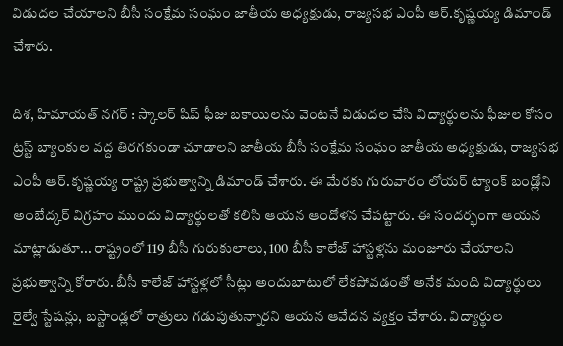విడుదల చేయాలని బీసీ సంక్షేమ సంఘం జాతీయ అధ్యక్షుడు, రాజ్యసభ ఎంపీ ఆర్.కృష్ణయ్య డిమాండ్ చేశారు.

దిశ, హిమాయత్ నగర్ : స్కాలర్ షిప్ ఫీజు బకాయిలను వెంటనే విడుదల చేసి విద్యార్థులను ఫీజుల కోసం ట్రస్ట్ బ్యాంకుల వద్ద తిరగకుండా చూడాలని జాతీయ బీసీ సంక్షేమ సంఘం జాతీయ అధ్యక్షుడు, రాజ్యసభ ఎంపీ ఆర్.కృష్ణయ్య రాష్ట్ర ప్రభుత్వాన్ని డిమాండ్ చేశారు. ఈ మేరకు గురువారం లోయర్ ట్యాంక్ బండ్లోని అంబేద్కర్ విగ్రహం ముందు విద్యార్థులతో కలిసి ఆయన ఆందోళన చేపట్టారు. ఈ సందర్భంగా ఆయన మాట్లాడుతూ... రాష్ట్రంలో 119 బీసీ గురుకులాలు, 100 బీసీ కాలేజ్ హాస్టళ్లను మంజూరు చేయాలని ప్రభుత్వాన్ని కోరారు. బీసీ కాలేజ్ హాస్టళ్లలో సీట్లు అందుబాటులో లేకపోవడంతో అనేక మంది విద్యార్థులు రైల్వే స్టేషన్లు, బస్టాండ్లలో రాత్రులు గడుపుతున్నారని ఆయన ఆవేదన వ్యక్తం చేశారు. విద్యార్థుల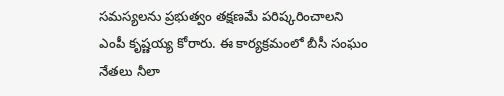సమస్యలను ప్రభుత్వం తక్షణమే పరిష్కరించాలని ఎంపీ కృష్ణయ్య కోరారు. ఈ కార్యక్రమంలో బీసీ సంఘం నేతలు నీలా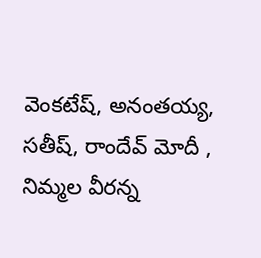వెంకటేష్, అనంతయ్య, సతీష్, రాందేవ్ మోదీ , నిమ్మల వీరన్న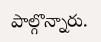పాల్గొన్నారు.